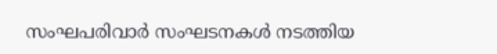സംഘപരിവാർ സംഘടനകൾ നടത്തിയ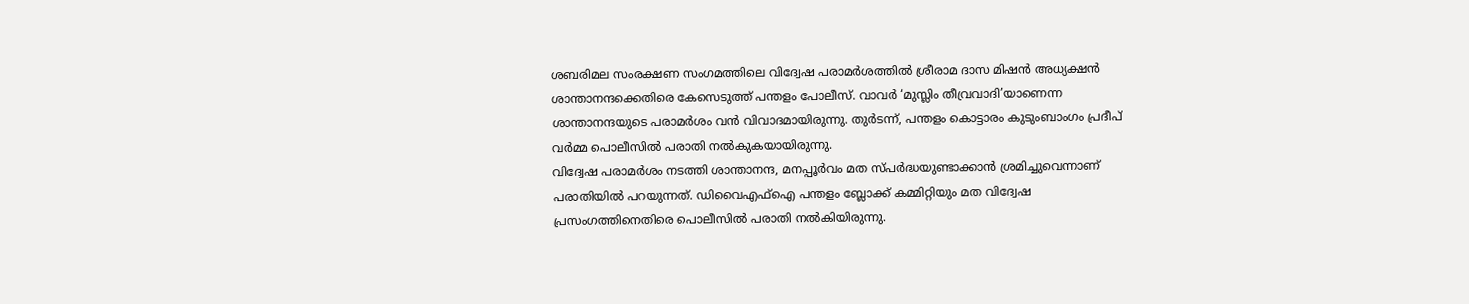ശബരിമല സംരക്ഷണ സംഗമത്തിലെ വിദ്വേഷ പരാമർശത്തിൽ ശ്രീരാമ ദാസ മിഷൻ അധ്യക്ഷൻ ശാന്താനന്ദക്കെതിരെ കേസെടുത്ത് പന്തളം പോലീസ്. വാവർ ‘മുസ്ലിം തീവ്രവാദി’യാണെന്ന ശാന്താനന്ദയുടെ പരാമർശം വൻ വിവാദമായിരുന്നു. തുർടന്ന്, പന്തളം കൊട്ടാരം കുടുംബാംഗം പ്രദീപ് വർമ്മ പൊലീസിൽ പരാതി നൽകുകയായിരുന്നു.
വിദ്വേഷ പരാമർശം നടത്തി ശാന്താനന്ദ, മനപ്പൂർവം മത സ്പർദ്ധയുണ്ടാക്കാൻ ശ്രമിച്ചുവെന്നാണ് പരാതിയിൽ പറയുന്നത്. ഡിവൈഎഫ്ഐ പന്തളം ബ്ലോക്ക് കമ്മിറ്റിയും മത വിദ്വേഷ പ്രസംഗത്തിനെതിരെ പൊലീസിൽ പരാതി നൽകിയിരുന്നു.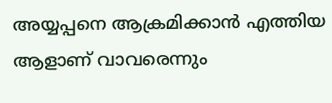അയ്യപ്പനെ ആക്രമിക്കാൻ എത്തിയ ആളാണ് വാവരെന്നും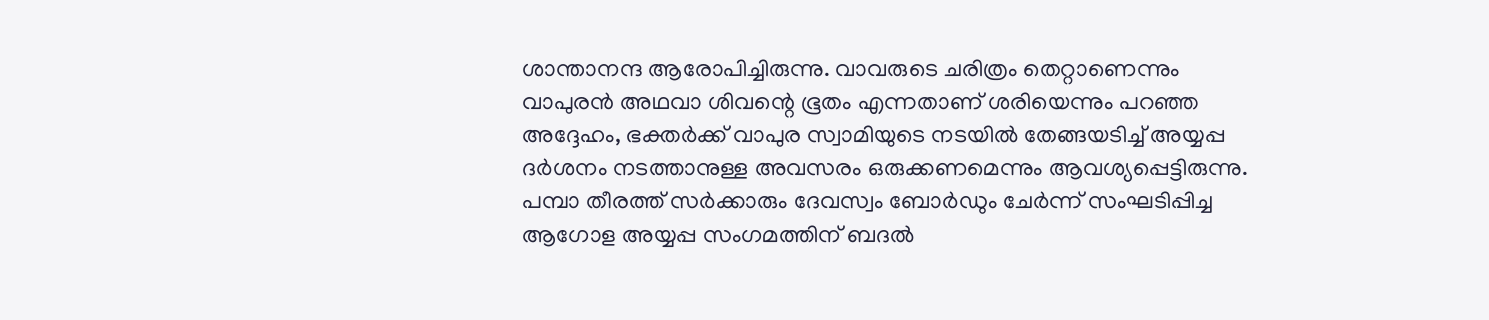ശാന്താനന്ദ ആരോപിച്ചിരുന്നു. വാവരുടെ ചരിത്രം തെറ്റാണെന്നും വാപുരൻ അഥവാ ശിവന്റെ ഭൂതം എന്നതാണ് ശരിയെന്നും പറഞ്ഞ അദ്ദേഹം, ഭക്തർക്ക് വാപുര സ്വാമിയുടെ നടയിൽ തേങ്ങയടിച്ച് അയ്യപ്പ ദർശനം നടത്താനുള്ള അവസരം ഒരുക്കണമെന്നും ആവശ്യപ്പെട്ടിരുന്നു.
പമ്പാ തീരത്ത് സർക്കാരും ദേവസ്വം ബോർഡും ചേർന്ന് സംഘടിപ്പിച്ച ആഗോള അയ്യപ്പ സംഗമത്തിന് ബദൽ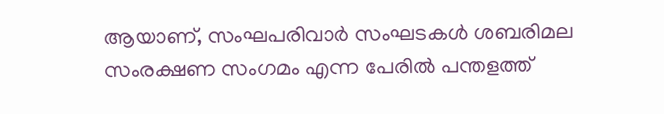ആയാണ്, സംഘപരിവാർ സംഘടകൾ ശബരിമല സംരക്ഷണ സംഗമം എന്ന പേരിൽ പന്തളത്ത്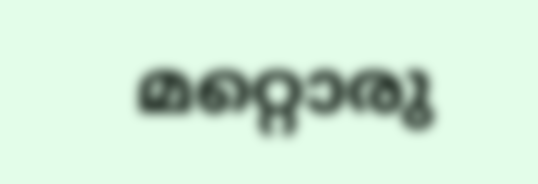മറ്റൊരു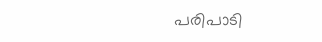പരിപാടി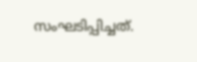സംഘടിപ്പിച്ചത്.